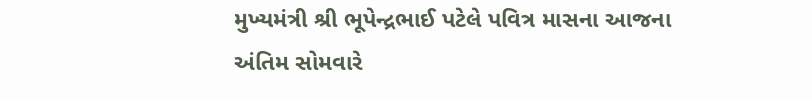મુખ્યમંત્રી શ્રી ભૂપેન્દ્રભાઈ પટેલે પવિત્ર માસના આજના અંતિમ સોમવારે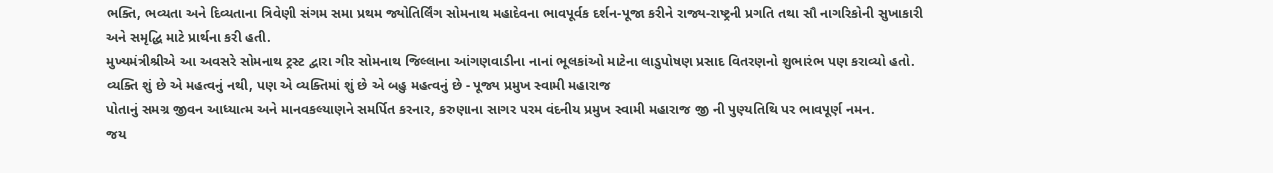ભક્તિ, ભવ્યતા અને દિવ્યતાના ત્રિવેણી સંગમ સમા પ્રથમ જ્યોતિર્લિંગ સોમનાથ મહાદેવના ભાવપૂર્વક દર્શન-પૂજા કરીને રાજ્ય-રાષ્ટ્રની પ્રગતિ તથા સૌ નાગરિકોની સુખાકારી અને સમૃદ્ધિ માટે પ્રાર્થના કરી હતી.
મુખ્યમંત્રીશ્રીએ આ અવસરે સોમનાથ ટ્રસ્ટ દ્વારા ગીર સોમનાથ જિલ્લાના આંગણવાડીના નાનાં ભૂલકાંઓ માટેના લાડુપોષણ પ્રસાદ વિતરણનો શુભારંભ પણ કરાવ્યો હતો.
વ્યક્તિ શું છે એ મહત્વનું નથી, પણ એ વ્યક્તિમાં શું છે એ બહુ મહત્વનું છે - પૂજ્ય પ્રમુખ સ્વામી મહારાજ
પોતાનું સમગ્ર જીવન આધ્યાત્મ અને માનવકલ્યાણને સમર્પિત કરનાર, કરુણાના સાગર પરમ વંદનીય પ્રમુખ સ્વામી મહારાજ જી ની પુણ્યતિથિ પર ભાવપૂર્ણ નમન.
જય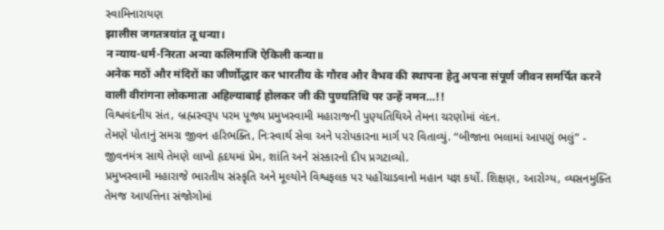સ્વામિનારાયણ
झालीस जगतत्रयांत तू धन्या।
न न्याय-धर्म-निरता अन्या कलिमाजि ऐकिली कन्या॥
अनेक मठों और मंदिरों का जीर्णोद्धार कर भारतीय के गौरव और वैभव की स्थापना हेतु अपना संपूर्ण जीवन समर्पित करने वाली वीरांगना लोकमाता अहिल्याबाई होलकर जी की पुण्यतिथि पर उन्हें नमन...!!
વિશ્વવંદનીય સંત, બ્રહ્મસ્વરૂપ પરમ પૂજ્ય પ્રમુખસ્વામી મહારાજની પુણ્યતિથિએ તેમના ચરણોમાં વંદન.
તેમણે પોતાનું સમગ્ર જીવન હરિભક્તિ, નિઃસ્વાર્થ સેવા અને પરોપકારના માર્ગ પર વિતાવ્યું. “બીજાના ભલામાં આપણું ભલું” - જીવનમંત્ર સાથે તેમણે લાખો હૃદયમાં પ્રેમ, શાંતિ અને સંસ્કારનો દીપ પ્રગટાવ્યો.
પ્રમુખસ્વામી મહારાજે ભારતીય સંસ્કૃતિ અને મૂલ્યોને વિશ્વફલક પર પહોંચાડવાનો મહાન યજ્ઞ કર્યો. શિક્ષણ, આરોગ્ય, વ્યસનમુક્તિ તેમજ આપત્તિના સંજોગોમાં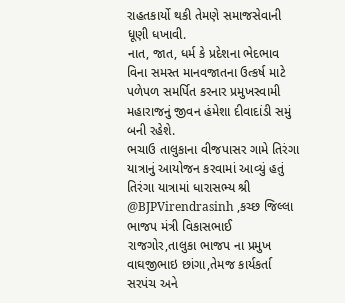રાહતકાર્યો થકી તેમણે સમાજસેવાની ધૂણી ધખાવી.
નાત, જાત, ધર્મ કે પ્રદેશના ભેદભાવ વિના સમસ્ત માનવજાતના ઉત્કર્ષ માટે પળેપળ સમર્પિત કરનાર પ્રમુખસ્વામી મહારાજનું જીવન હંમેશા દીવાદાંડી સમું બની રહેશે.
ભચાઉ તાલુકાના વીજપાસર ગામે તિરંગા યાત્રાનું આયોજન કરવામાં આવ્યું હતું તિરંગા યાત્રામાં ધારાસભ્ય શ્રી @BJPVirendrasinh ,કચ્છ જિલ્લા ભાજપ મંત્રી વિકાસભાઈ રાજગોર,તાલુકા ભાજપ ના પ્રમુખ વાઘજીભાઇ છાંગા,તેમજ કાર્યકર્તા સરપંચ અને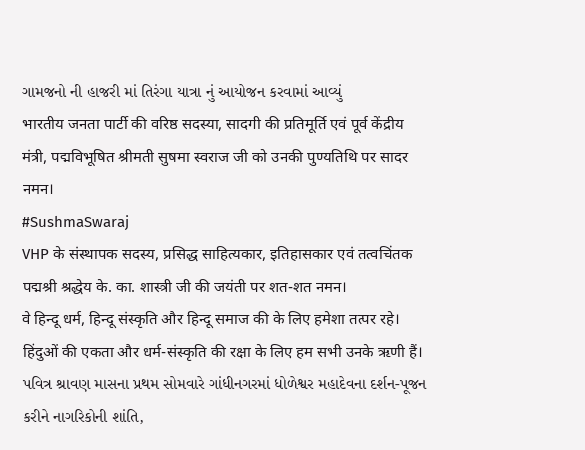ગામજનો ની હાજરી માં તિરંગા યાત્રા નું આયોજન કરવામાં આવ્યું
भारतीय जनता पार्टी की वरिष्ठ सदस्या, सादगी की प्रतिमूर्ति एवं पूर्व केंद्रीय मंत्री, पद्मविभूषित श्रीमती सुषमा स्वराज जी को उनकी पुण्यतिथि पर सादर नमन।
#SushmaSwaraj
VHP के संस्थापक सदस्य, प्रसिद्ध साहित्यकार, इतिहासकार एवं तत्वचिंतक पद्मश्री श्रद्धेय के. का. शास्त्री जी की जयंती पर शत-शत नमन।
वे हिन्दू धर्म, हिन्दू संस्कृति और हिन्दू समाज की के लिए हमेशा तत्पर रहे। हिंदुओं की एकता और धर्म-संस्कृति की रक्षा के लिए हम सभी उनके ऋणी हैं।
પવિત્ર શ્રાવણ માસના પ્રથમ સોમવારે ગાંધીનગરમાં ધોળેશ્વર મહાદેવના દર્શન-પૂજન કરીને નાગરિકોની શાંતિ,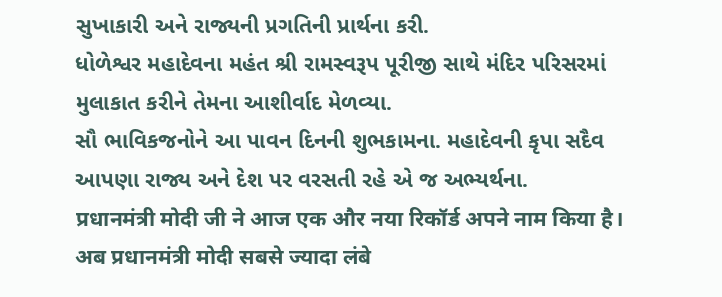સુખાકારી અને રાજ્યની પ્રગતિની પ્રાર્થના કરી.
ધોળેશ્વર મહાદેવના મહંત શ્રી રામસ્વરૂપ પૂરીજી સાથે મંદિર પરિસરમાં મુલાકાત કરીને તેમના આશીર્વાદ મેળવ્યા.
સૌ ભાવિકજનોને આ પાવન દિનની શુભકામના. મહાદેવની કૃપા સદૈવ આપણા રાજ્ય અને દેશ પર વરસતી રહે એ જ અભ્યર્થના.
प्रधानमंत्री मोदी जी ने आज एक और नया रिकॉर्ड अपने नाम किया है। अब प्रधानमंत्री मोदी सबसे ज्यादा लंबे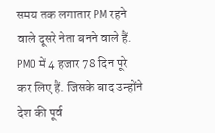समय तक लगातार PM रहने वाले दूसरे नेता बनने वाले हैं. PMO में 4 हजार 78 दिन पूरे कर लिए हैं. जिसके बाद उन्होंने देश की पूर्व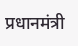प्रधानमंत्री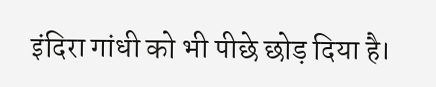इंदिरा गांधी को भी पीछे छोड़ दिया है।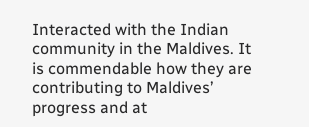Interacted with the Indian community in the Maldives. It is commendable how they are contributing to Maldives’ progress and at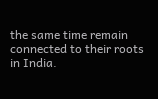the same time remain connected to their roots in India.